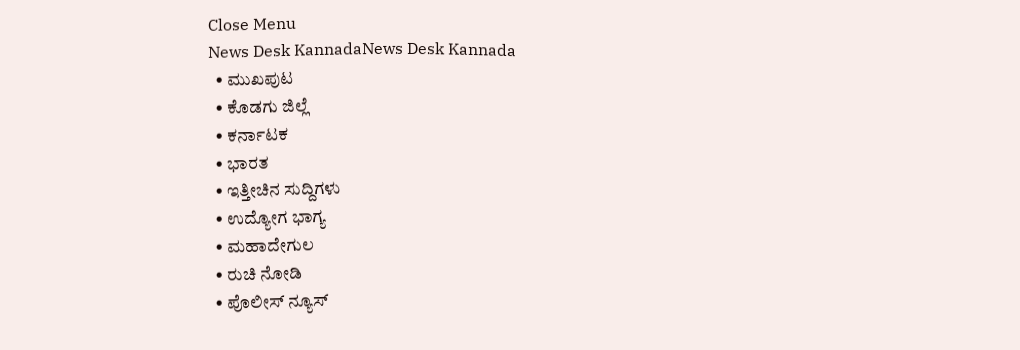Close Menu
News Desk KannadaNews Desk Kannada
  • ಮುಖಪುಟ
  • ಕೊಡಗು ಜಿಲ್ಲೆ
  • ಕರ್ನಾಟಕ
  • ಭಾರತ
  • ಇತ್ತೀಚಿನ ಸುದ್ದಿಗಳು
  • ಉದ್ಯೋಗ ಭಾಗ್ಯ
  • ಮಹಾದೇಗುಲ
  • ರುಚಿ ನೋಡಿ
  • ಪೊಲೀಸ್ ನ್ಯೂಸ್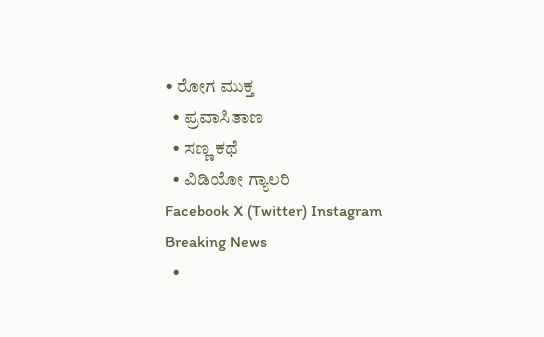• ರೋಗ ಮುಕ್ತ
  • ಪ್ರವಾಸಿತಾಣ
  • ಸಣ್ಣ ಕಥೆ
  • ವಿಡಿಯೋ ಗ್ಯಾಲರಿ
Facebook X (Twitter) Instagram
Breaking News
  •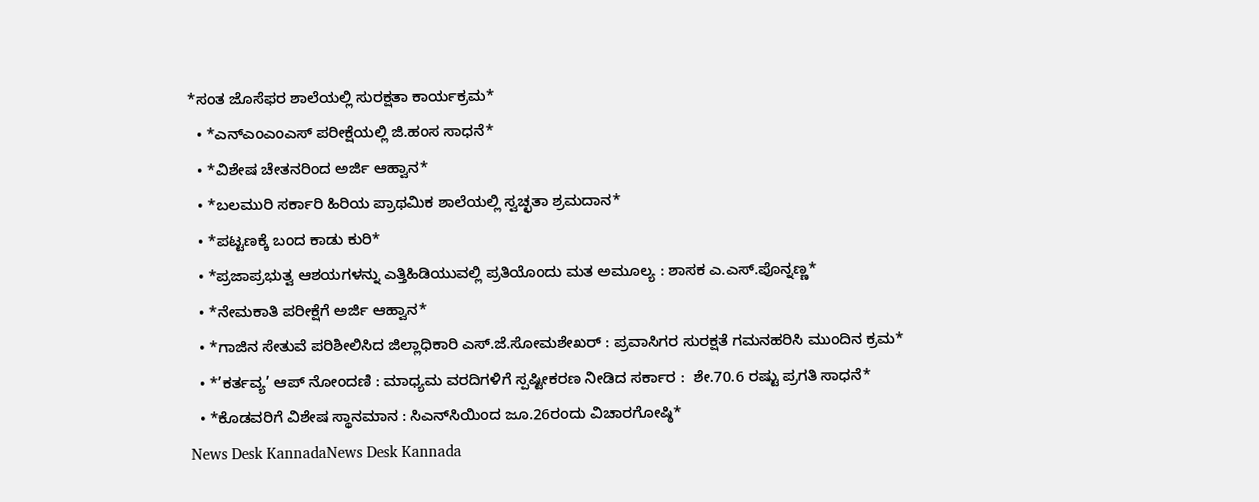*ಸಂತ ಜೊಸೆಫರ ಶಾಲೆಯಲ್ಲಿ ಸುರಕ್ಷತಾ ಕಾರ್ಯಕ್ರಮ*
  • *ಎನ್‍ಎಂಎಂಎಸ್ ಪರೀಕ್ಷೆಯಲ್ಲಿ ಜಿ.ಹಂಸ ಸಾಧನೆ*
  • *ವಿಶೇಷ ಚೇತನರಿಂದ ಅರ್ಜಿ ಆಹ್ವಾನ*
  • *ಬಲಮುರಿ ಸರ್ಕಾರಿ ಹಿರಿಯ ಪ್ರಾಥಮಿಕ ಶಾಲೆಯಲ್ಲಿ ಸ್ವಚ್ಛತಾ ಶ್ರಮದಾನ*
  • *ಪಟ್ಟಣಕ್ಕೆ ಬಂದ ಕಾಡು ಕುರಿ*
  • *ಪ್ರಜಾಪ್ರಭುತ್ವ ಆಶಯಗಳನ್ನು ಎತ್ತಿಹಿಡಿಯುವಲ್ಲಿ ಪ್ರತಿಯೊಂದು ಮತ ಅಮೂಲ್ಯ : ಶಾಸಕ ಎ.ಎಸ್.ಪೊನ್ನಣ್ಣ*
  • *ನೇಮಕಾತಿ ಪರೀಕ್ಷೆಗೆ ಅರ್ಜಿ ಆಹ್ವಾನ*
  • *ಗಾಜಿನ ಸೇತುವೆ ಪರಿಶೀಲಿಸಿದ ಜಿಲ್ಲಾಧಿಕಾರಿ ಎಸ್.ಜೆ.ಸೋಮಶೇಖರ್ : ಪ್ರವಾಸಿಗರ ಸುರಕ್ಷತೆ ಗಮನಹರಿಸಿ ಮುಂದಿನ ಕ್ರಮ*
  • *’ಕರ್ತವ್ಯ’ ಆಪ್ ನೋಂದಣಿ : ಮಾಧ್ಯಮ ವರದಿಗಳಿಗೆ ಸ್ಪಷ್ಟೀಕರಣ ನೀಡಿದ ಸರ್ಕಾರ :  ಶೇ.70.6 ರಷ್ಟು ಪ್ರಗತಿ ಸಾಧನೆ*
  • *ಕೊಡವರಿಗೆ ವಿಶೇಷ ಸ್ಥಾನಮಾನ : ಸಿಎನ್‌ಸಿಯಿಂದ ಜೂ.26ರಂದು ವಿಚಾರಗೋಷ್ಠಿ*
News Desk KannadaNews Desk Kannada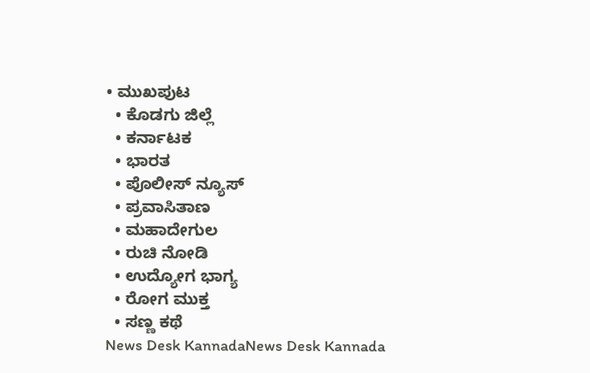• ಮುಖಪುಟ
  • ಕೊಡಗು ಜಿಲ್ಲೆ
  • ಕರ್ನಾಟಕ
  • ಭಾರತ
  • ಪೊಲೀಸ್ ನ್ಯೂಸ್
  • ಪ್ರವಾಸಿತಾಣ
  • ಮಹಾದೇಗುಲ
  • ರುಚಿ ನೋಡಿ
  • ಉದ್ಯೋಗ ಭಾಗ್ಯ
  • ರೋಗ ಮುಕ್ತ
  • ಸಣ್ಣ ಕಥೆ
News Desk KannadaNews Desk Kannada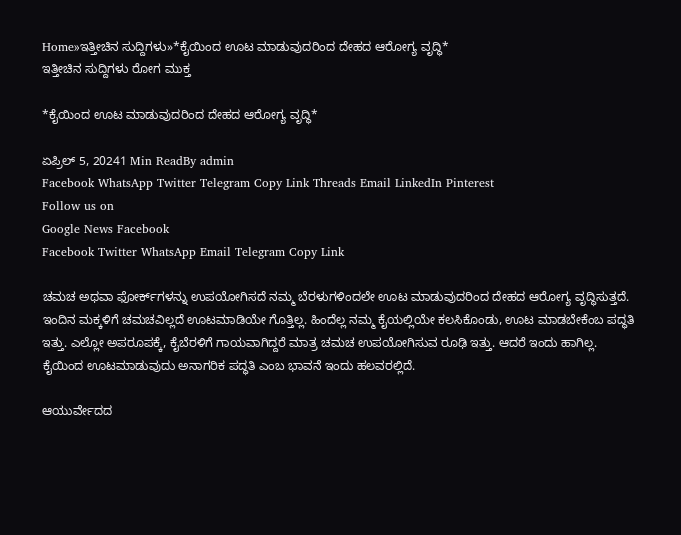Home»ಇತ್ತೀಚಿನ ಸುದ್ದಿಗಳು»*ಕೈಯಿಂದ ಊಟ ಮಾಡುವುದರಿಂದ ದೇಹದ ಆರೋಗ್ಯ ವೃದ್ಧಿ*
ಇತ್ತೀಚಿನ ಸುದ್ದಿಗಳು ರೋಗ ಮುಕ್ತ

*ಕೈಯಿಂದ ಊಟ ಮಾಡುವುದರಿಂದ ದೇಹದ ಆರೋಗ್ಯ ವೃದ್ಧಿ*

ಏಪ್ರಿಲ್ 5, 20241 Min ReadBy admin
Facebook WhatsApp Twitter Telegram Copy Link Threads Email LinkedIn Pinterest
Follow us on
Google News Facebook
Facebook Twitter WhatsApp Email Telegram Copy Link

ಚಮಚ ಅಥವಾ ಫೋರ್ಕ್‌ಗಳನ್ನು ಉಪಯೋಗಿಸದೆ ನಮ್ಮ ಬೆರಳುಗಳಿಂದಲೇ ಊಟ ಮಾಡುವುದರಿಂದ ದೇಹದ ಆರೋಗ್ಯ ವೃದ್ಧಿಸುತ್ತದೆ. ಇಂದಿನ ಮಕ್ಕಳಿಗೆ ಚಮಚವಿಲ್ಲದೆ ಊಟಮಾಡಿಯೇ ಗೊತ್ತಿಲ್ಲ. ಹಿಂದೆಲ್ಲ ನಮ್ಮ ಕೈಯಲ್ಲಿಯೇ ಕಲಸಿಕೊಂಡು, ಊಟ ಮಾಡಬೇಕೆಂಬ ಪದ್ಧತಿ ಇತ್ತು. ಎಲ್ಲೋ ಅಪರೂಪಕ್ಕೆ, ಕೈಬೆರಳಿಗೆ ಗಾಯವಾಗಿದ್ದರೆ ಮಾತ್ರ ಚಮಚ ಉಪಯೋಗಿಸುವ ರೂಢಿ ಇತ್ತು. ಆದರೆ ಇಂದು ಹಾಗಿಲ್ಲ. ಕೈಯಿಂದ ಊಟಮಾಡುವುದು ಅನಾಗರಿಕ ಪದ್ಧತಿ ಎಂಬ ಭಾವನೆ ಇಂದು ಹಲವರಲ್ಲಿದೆ.

ಆಯುರ್ವೇದದ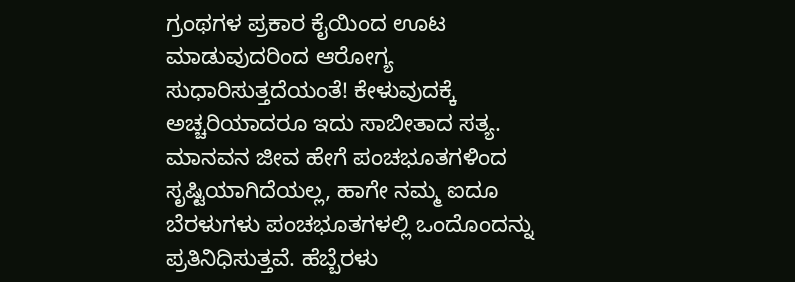ಗ್ರಂಥಗಳ ಪ್ರಕಾರ ಕೈಯಿಂದ ಊಟ ಮಾಡುವುದರಿಂದ ಆರೋಗ್ಯ ಸುಧಾರಿಸುತ್ತದೆಯಂತೆ! ಕೇಳುವುದಕ್ಕೆ ಅಚ್ಚರಿಯಾದರೂ ಇದು ಸಾಬೀತಾದ ಸತ್ಯ. ಮಾನವನ ಜೀವ ಹೇಗೆ ಪಂಚಭೂತಗಳಿಂದ ಸೃಷ್ಟಿಯಾಗಿದೆಯಲ್ಲ, ಹಾಗೇ ನಮ್ಮ ಐದೂ ಬೆರಳುಗಳು ಪಂಚಭೂತಗಳಲ್ಲಿ ಒಂದೊಂದನ್ನು ಪ್ರತಿನಿಧಿಸುತ್ತವೆ. ಹೆಬ್ಬೆರಳು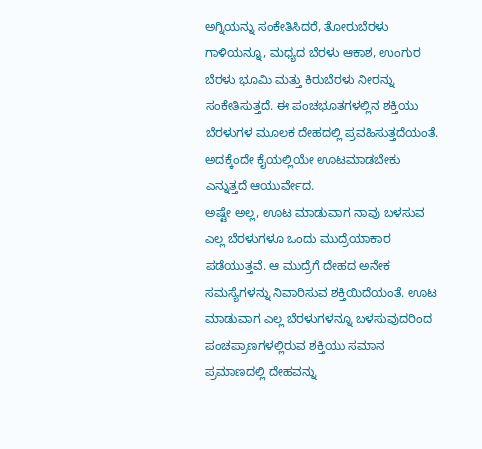ಅಗ್ನಿಯನ್ನು ಸಂಕೇತಿಸಿದರೆ, ತೋರುಬೆರಳು ಗಾಳಿಯನ್ನೂ, ಮಧ್ಯದ ಬೆರಳು ಆಕಾಶ, ಉಂಗುರ ಬೆರಳು ಭೂಮಿ ಮತ್ತು ಕಿರುಬೆರಳು ನೀರನ್ನು ಸಂಕೇತಿಸುತ್ತದೆ. ಈ ಪಂಚಭೂತಗಳಲ್ಲಿನ ಶಕ್ತಿಯು ಬೆರಳುಗಳ ಮೂಲಕ ದೇಹದಲ್ಲಿ ಪ್ರವಹಿಸುತ್ತದೆಯಂತೆ. ಅದಕ್ಕೆಂದೇ ಕೈಯಲ್ಲಿಯೇ ಊಟಮಾಡಬೇಕು ಎನ್ನುತ್ತದೆ ಆಯುರ್ವೇದ.
ಅಷ್ಟೇ ಅಲ್ಲ, ಊಟ ಮಾಡುವಾಗ ನಾವು ಬಳಸುವ ಎಲ್ಲ ಬೆರಳುಗಳೂ ಒಂದು ಮುದ್ರೆಯಾಕಾರ ಪಡೆಯುತ್ತವೆ. ಆ ಮುದ್ರೆಗೆ ದೇಹದ ಅನೇಕ ಸಮಸ್ಯೆಗಳನ್ನು ನಿವಾರಿಸುವ ಶಕ್ತಿಯಿದೆಯಂತೆ. ಊಟ ಮಾಡುವಾಗ ಎಲ್ಲ ಬೆರಳುಗಳನ್ನೂ ಬಳಸುವುದರಿಂದ ಪಂಚಪ್ರಾಣಗಳಲ್ಲಿರುವ ಶಕ್ತಿಯು ಸಮಾನ ಪ್ರಮಾಣದಲ್ಲಿ ದೇಹವನ್ನು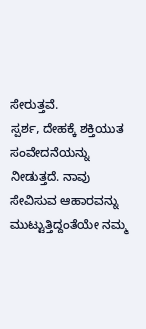ಸೇರುತ್ತವೆ.
ಸ್ಪರ್ಶ, ದೇಹಕ್ಕೆ ಶಕ್ತಿಯುತ ಸಂವೇದನೆಯನ್ನು ನೀಡುತ್ತದೆ. ನಾವು ಸೇವಿಸುವ ಆಹಾರವನ್ನು ಮುಟ್ಟುತ್ತಿದ್ದಂತೆಯೇ ನಮ್ಮ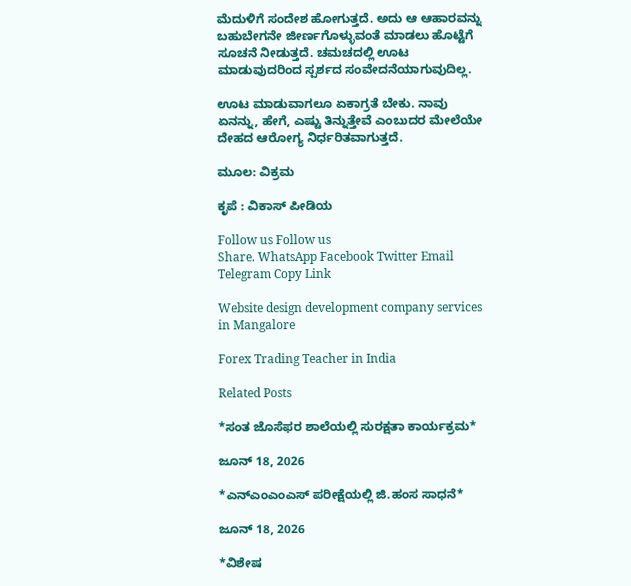ಮೆದುಳಿಗೆ ಸಂದೇಶ ಹೋಗುತ್ತದೆ. ಅದು ಆ ಆಹಾರವನ್ನು ಬಹುಬೇಗನೇ ಜೀರ್ಣಗೊಳ್ಳುವಂತೆ ಮಾಡಲು ಹೊಟ್ಟೆಗೆ ಸೂಚನೆ ನೀಡುತ್ತದೆ. ಚಮಚದಲ್ಲಿ ಊಟ ಮಾಡುವುದರಿಂದ ಸ್ಪರ್ಶದ ಸಂವೇದನೆಯಾಗುವುದಿಲ್ಲ.

ಊಟ ಮಾಡುವಾಗಲೂ ಏಕಾಗ್ರತೆ ಬೇಕು. ನಾವು ಏನನ್ನು, ಹೇಗೆ, ಎಷ್ಟು ತಿನ್ನುತ್ತೇವೆ ಎಂಬುದರ ಮೇಲೆಯೇ ದೇಹದ ಆರೋಗ್ಯ ನಿರ್ಧರಿತವಾಗುತ್ತದೆ.

ಮೂಲ: ವಿಕ್ರಮ

ಕೃಪೆ : ವಿಕಾಸ್ ಪೀಡಿಯ

Follow us Follow us
Share. WhatsApp Facebook Twitter Email Telegram Copy Link

Website design development company services in Mangalore

Forex Trading Teacher in India

Related Posts

*ಸಂತ ಜೊಸೆಫರ ಶಾಲೆಯಲ್ಲಿ ಸುರಕ್ಷತಾ ಕಾರ್ಯಕ್ರಮ*

ಜೂನ್ 18, 2026

*ಎನ್‍ಎಂಎಂಎಸ್ ಪರೀಕ್ಷೆಯಲ್ಲಿ ಜಿ.ಹಂಸ ಸಾಧನೆ*

ಜೂನ್ 18, 2026

*ವಿಶೇಷ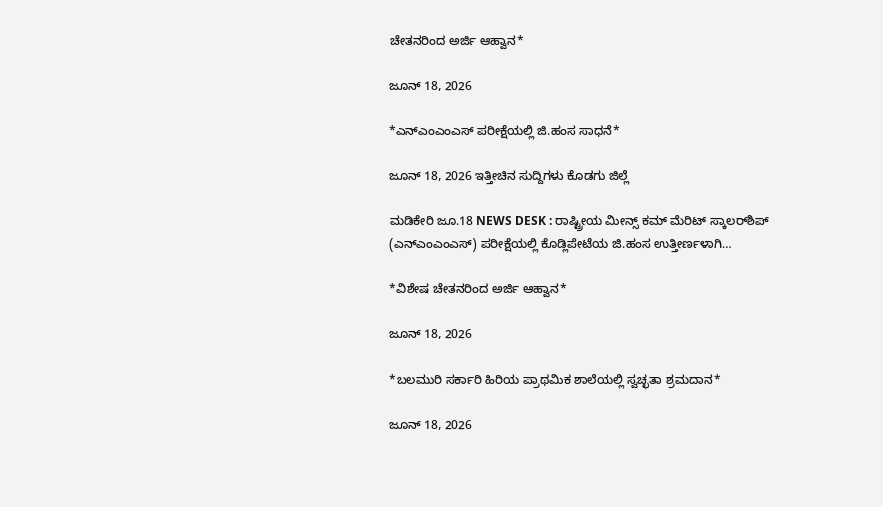ಚೇತನರಿಂದ ಅರ್ಜಿ ಆಹ್ವಾನ*

ಜೂನ್ 18, 2026

*ಎನ್‍ಎಂಎಂಎಸ್ ಪರೀಕ್ಷೆಯಲ್ಲಿ ಜಿ.ಹಂಸ ಸಾಧನೆ*

ಜೂನ್ 18, 2026 ಇತ್ತೀಚಿನ ಸುದ್ದಿಗಳು ಕೊಡಗು ಜಿಲ್ಲೆ

ಮಡಿಕೇರಿ ಜೂ.18 NEWS DESK : ರಾಷ್ಟ್ರೀಯ ಮೀನ್ಸ್ ಕಮ್ ಮೆರಿಟ್ ಸ್ಕಾಲರ್‌ಶಿಪ್ (ಎನ್‍ಎಂಎಂಎಸ್) ಪರೀಕ್ಷೆಯಲ್ಲಿ ಕೊಡ್ಲಿಪೇಟೆಯ ಜಿ.ಹಂಸ ಉತ್ತೀರ್ಣಳಾಗಿ…

*ವಿಶೇಷ ಚೇತನರಿಂದ ಅರ್ಜಿ ಆಹ್ವಾನ*

ಜೂನ್ 18, 2026

*ಬಲಮುರಿ ಸರ್ಕಾರಿ ಹಿರಿಯ ಪ್ರಾಥಮಿಕ ಶಾಲೆಯಲ್ಲಿ ಸ್ವಚ್ಛತಾ ಶ್ರಮದಾನ*

ಜೂನ್ 18, 2026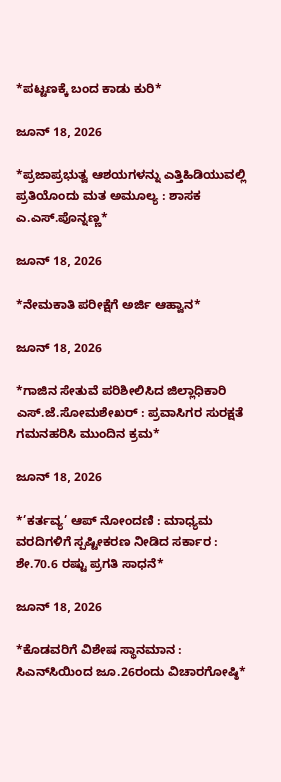*ಪಟ್ಟಣಕ್ಕೆ ಬಂದ ಕಾಡು ಕುರಿ*

ಜೂನ್ 18, 2026

*ಪ್ರಜಾಪ್ರಭುತ್ವ ಆಶಯಗಳನ್ನು ಎತ್ತಿಹಿಡಿಯುವಲ್ಲಿ ಪ್ರತಿಯೊಂದು ಮತ ಅಮೂಲ್ಯ : ಶಾಸಕ ಎ.ಎಸ್.ಪೊನ್ನಣ್ಣ*

ಜೂನ್ 18, 2026

*ನೇಮಕಾತಿ ಪರೀಕ್ಷೆಗೆ ಅರ್ಜಿ ಆಹ್ವಾನ*

ಜೂನ್ 18, 2026

*ಗಾಜಿನ ಸೇತುವೆ ಪರಿಶೀಲಿಸಿದ ಜಿಲ್ಲಾಧಿಕಾರಿ ಎಸ್.ಜೆ.ಸೋಮಶೇಖರ್ : ಪ್ರವಾಸಿಗರ ಸುರಕ್ಷತೆ ಗಮನಹರಿಸಿ ಮುಂದಿನ ಕ್ರಮ*

ಜೂನ್ 18, 2026

*’ಕರ್ತವ್ಯ’ ಆಪ್ ನೋಂದಣಿ : ಮಾಧ್ಯಮ ವರದಿಗಳಿಗೆ ಸ್ಪಷ್ಟೀಕರಣ ನೀಡಿದ ಸರ್ಕಾರ :  ಶೇ.70.6 ರಷ್ಟು ಪ್ರಗತಿ ಸಾಧನೆ*

ಜೂನ್ 18, 2026

*ಕೊಡವರಿಗೆ ವಿಶೇಷ ಸ್ಥಾನಮಾನ : ಸಿಎನ್‌ಸಿಯಿಂದ ಜೂ.26ರಂದು ವಿಚಾರಗೋಷ್ಠಿ*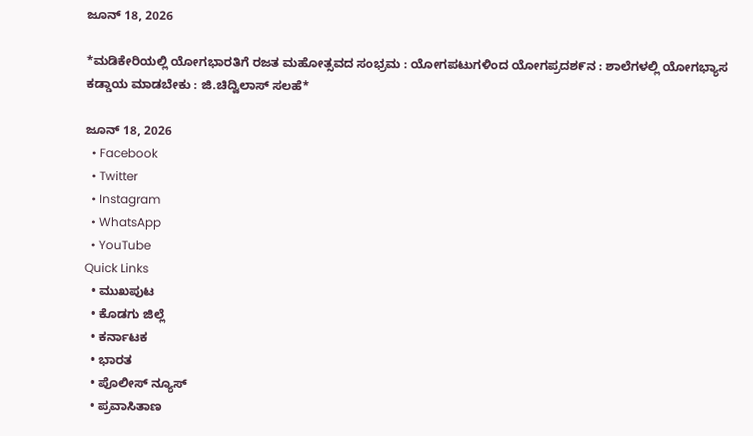ಜೂನ್ 18, 2026

*ಮಡಿಕೇರಿಯಲ್ಲಿ ಯೋಗಭಾರತಿಗೆ ರಜತ ಮಹೋತ್ಸವದ ಸಂಭ್ರಮ : ಯೋಗಪಟುಗಳಿಂದ ಯೋಗಪ್ರದಶ೯ನ : ಶಾಲೆಗಳಲ್ಲಿ ಯೋಗಭ್ಯಾಸ ಕಡ್ಡಾಯ ಮಾಡಬೇಕು : ಜಿ.ಚಿದ್ವಿಲಾಸ್ ಸಲಹೆ*

ಜೂನ್ 18, 2026
  • Facebook
  • Twitter
  • Instagram
  • WhatsApp
  • YouTube
Quick Links
  • ಮುಖಪುಟ
  • ಕೊಡಗು ಜಿಲ್ಲೆ
  • ಕರ್ನಾಟಕ
  • ಭಾರತ
  • ಪೊಲೀಸ್ ನ್ಯೂಸ್
  • ಪ್ರವಾಸಿತಾಣ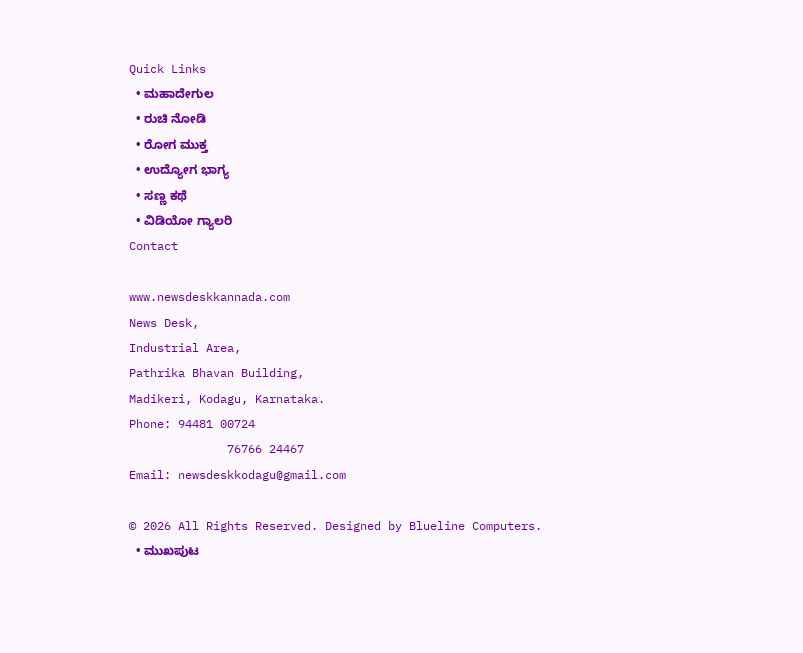Quick Links
  • ಮಹಾದೇಗುಲ
  • ರುಚಿ ನೋಡಿ
  • ರೋಗ ಮುಕ್ತ
  • ಉದ್ಯೋಗ ಭಾಗ್ಯ
  • ಸಣ್ಣ ಕಥೆ
  • ವಿಡಿಯೋ ಗ್ಯಾಲರಿ
Contact

www.newsdeskkannada.com
News Desk,
Industrial Area,
Pathrika Bhavan Building,
Madikeri, Kodagu, Karnataka.
Phone: 94481 00724
              76766 24467
Email: newsdeskkodagu@gmail.com

© 2026 All Rights Reserved. Designed by Blueline Computers.
  • ಮುಖಪುಟ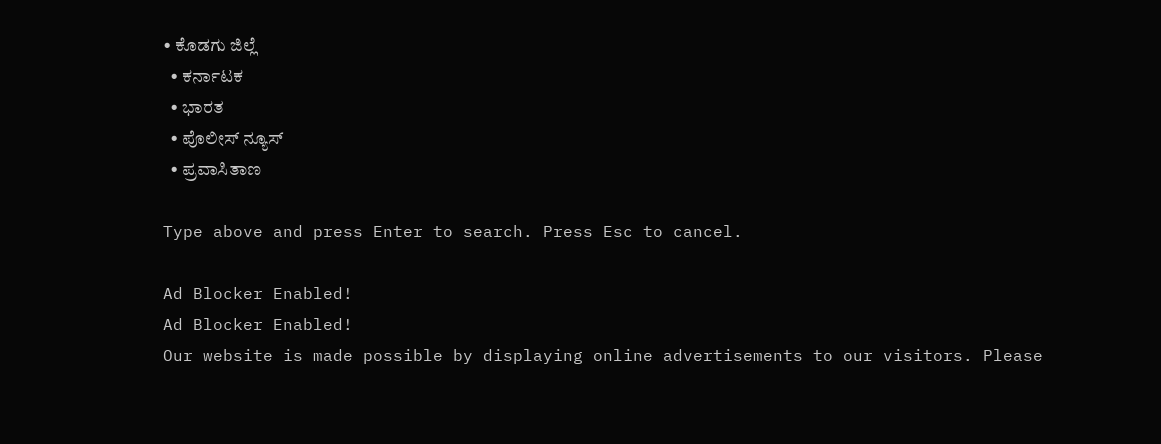• ಕೊಡಗು ಜಿಲ್ಲೆ
  • ಕರ್ನಾಟಕ
  • ಭಾರತ
  • ಪೊಲೀಸ್ ನ್ಯೂಸ್
  • ಪ್ರವಾಸಿತಾಣ

Type above and press Enter to search. Press Esc to cancel.

Ad Blocker Enabled!
Ad Blocker Enabled!
Our website is made possible by displaying online advertisements to our visitors. Please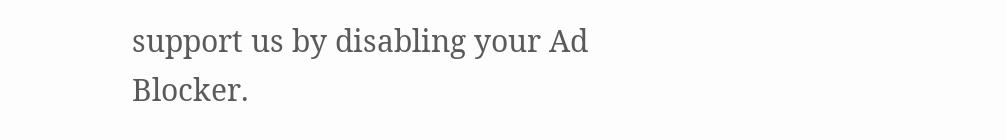support us by disabling your Ad Blocker.